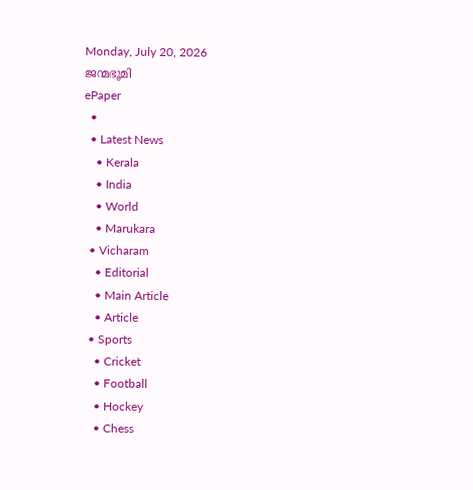Monday, July 20, 2026
ജന്മഭൂമി
ePaper
  •
  • Latest News
    • Kerala
    • India
    • World
    • Marukara
  • Vicharam
    • Editorial
    • Main Article
    • Article
  • Sports
    • Cricket
    • Football
    • Hockey
    • Chess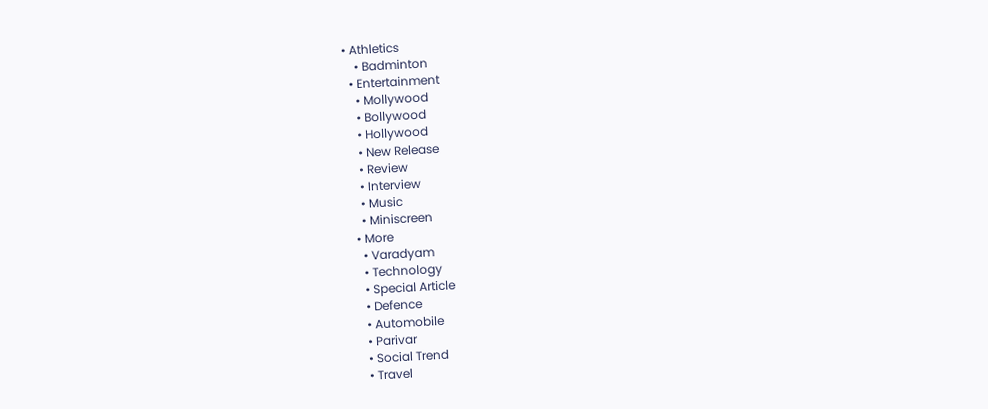• Athletics
    • Badminton
  • Entertainment
    • Mollywood
    • Bollywood
    • Hollywood
    • New Release
    • Review
    • Interview
    • Music
    • Miniscreen
  • More
    • Varadyam
    • Technology
    • Special Article
    • Defence
    • Automobile
    • Parivar
    • Social Trend
    • Travel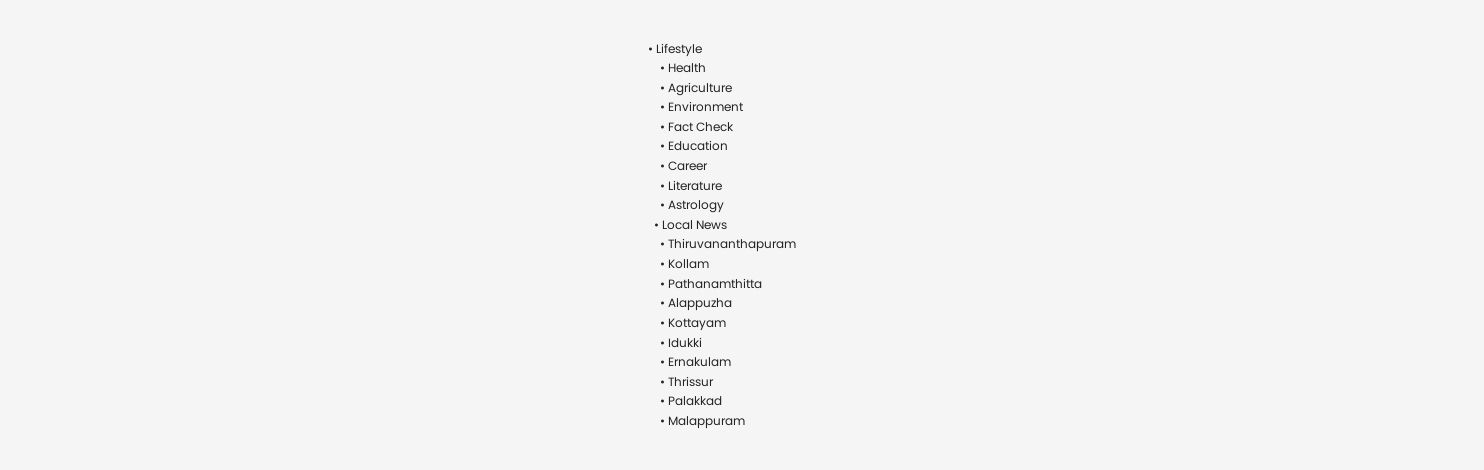• Lifestyle
    • Health
    • Agriculture
    • Environment
    • Fact Check
    • Education
    • Career
    • Literature
    • Astrology
  • Local News
    • Thiruvananthapuram
    • Kollam
    • Pathanamthitta
    • Alappuzha
    • Kottayam
    • Idukki
    • Ernakulam
    • Thrissur
    • Palakkad
    • Malappuram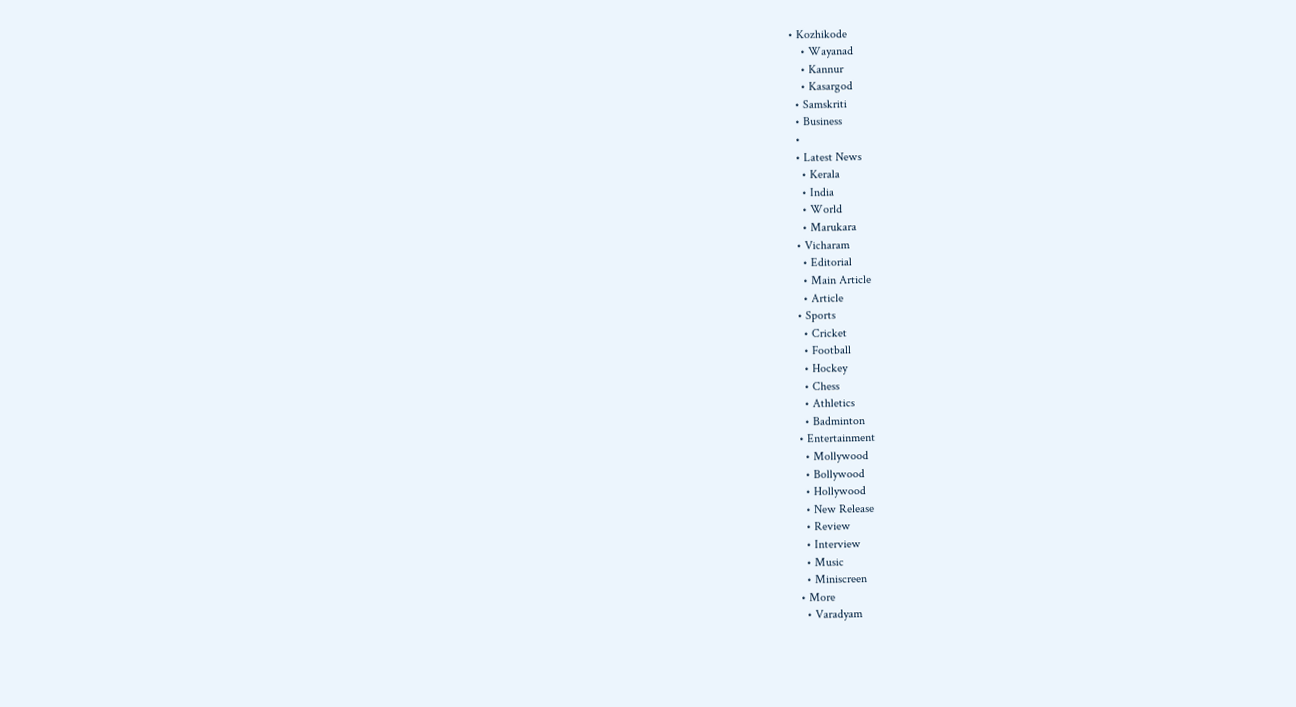• Kozhikode
    • Wayanad
    • Kannur
    • Kasargod
  • Samskriti
  • Business
  •
  • Latest News
    • Kerala
    • India
    • World
    • Marukara
  • Vicharam
    • Editorial
    • Main Article
    • Article
  • Sports
    • Cricket
    • Football
    • Hockey
    • Chess
    • Athletics
    • Badminton
  • Entertainment
    • Mollywood
    • Bollywood
    • Hollywood
    • New Release
    • Review
    • Interview
    • Music
    • Miniscreen
  • More
    • Varadyam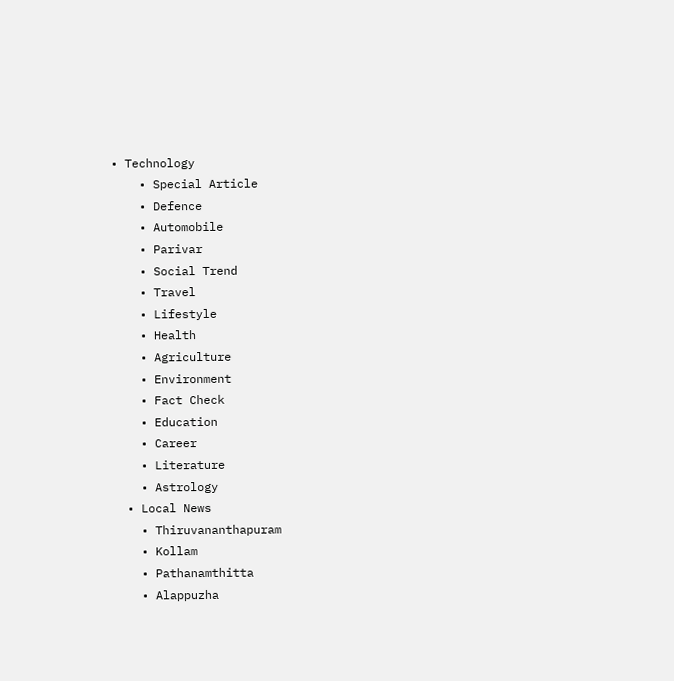• Technology
    • Special Article
    • Defence
    • Automobile
    • Parivar
    • Social Trend
    • Travel
    • Lifestyle
    • Health
    • Agriculture
    • Environment
    • Fact Check
    • Education
    • Career
    • Literature
    • Astrology
  • Local News
    • Thiruvananthapuram
    • Kollam
    • Pathanamthitta
    • Alappuzha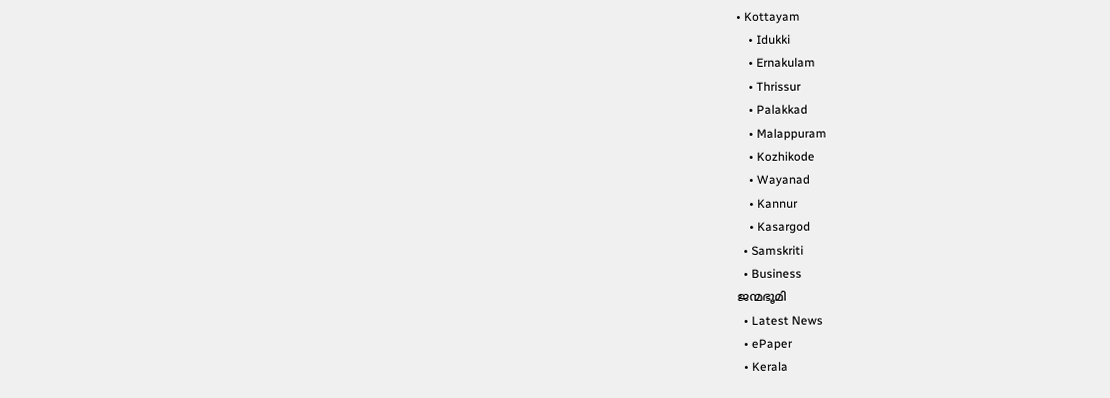• Kottayam
    • Idukki
    • Ernakulam
    • Thrissur
    • Palakkad
    • Malappuram
    • Kozhikode
    • Wayanad
    • Kannur
    • Kasargod
  • Samskriti
  • Business
ജന്മഭൂമി
  • Latest News
  • ePaper
  • Kerala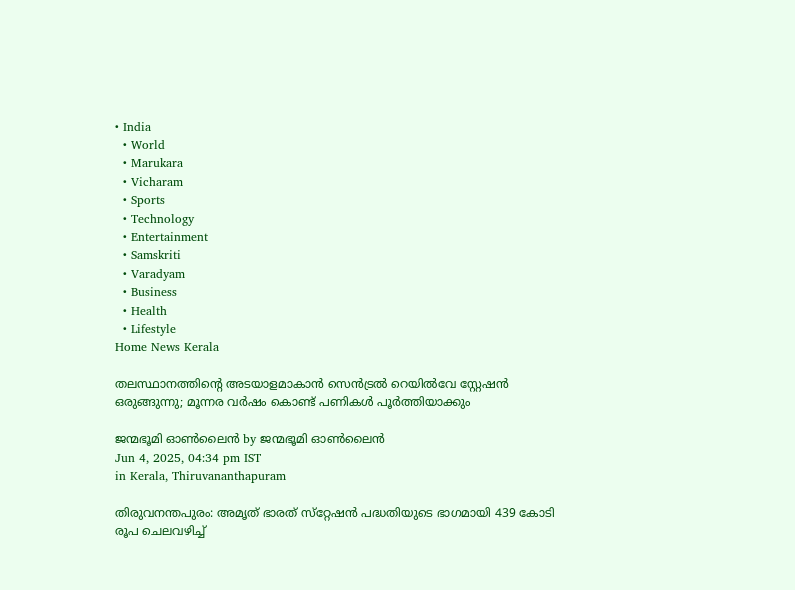• India
  • World
  • Marukara
  • Vicharam
  • Sports
  • Technology
  • Entertainment
  • Samskriti
  • Varadyam
  • Business
  • Health
  • Lifestyle
Home News Kerala

തലസ്ഥാനത്തിന്റെ അടയാളമാകാന്‍ സെന്‍ട്രല്‍ റെയില്‍വേ സ്റ്റേഷന്‍ ഒരുങ്ങുന്നു; മൂന്നര വര്‍ഷം കൊണ്ട് പണികള്‍ പൂര്‍ത്തിയാക്കും

ജന്മഭൂമി ഓണ്‍ലൈന്‍ by ജന്മഭൂമി ഓണ്‍ലൈന്‍
Jun 4, 2025, 04:34 pm IST
in Kerala, Thiruvananthapuram

തിരുവനന്തപുരം: അമൃത് ഭാരത് സ്‌റ്റേഷന്‍ പദ്ധതിയുടെ ഭാഗമായി 439 കോടി രൂപ ചെലവഴിച്ച്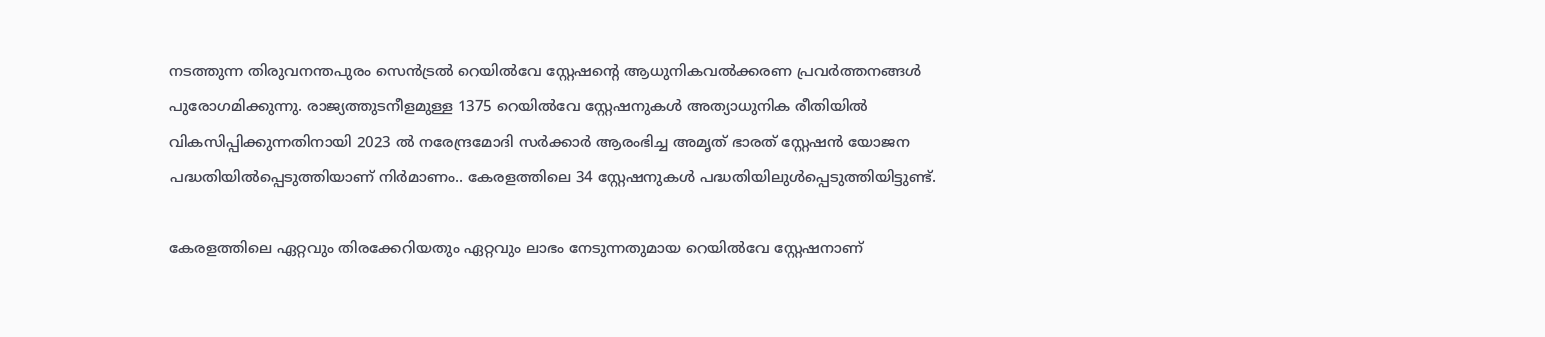നടത്തുന്ന തിരുവനന്തപുരം സെന്‍ട്രല്‍ റെയില്‍വേ സ്റ്റേഷന്റെ ആധുനികവല്‍ക്കരണ പ്രവര്‍ത്തനങ്ങള്‍ പുരോഗമിക്കുന്നു. രാജ്യത്തുടനീളമുള്ള 1375 റെയില്‍വേ സ്റ്റേഷനുകള്‍ അത്യാധുനിക രീതിയില്‍ വികസിപ്പിക്കുന്നതിനായി 2023 ല്‍ നരേന്ദ്രമോദി സര്‍ക്കാര്‍ ആരംഭിച്ച അമൃത് ഭാരത് സ്റ്റേഷന്‍ യോജന പദ്ധതിയില്‍പ്പെടുത്തിയാണ് നിര്‍മാണം.. കേരളത്തിലെ 34 സ്റ്റേഷനുകള്‍ പദ്ധതിയിലുള്‍പ്പെടുത്തിയിട്ടുണ്ട്.

കേരളത്തിലെ ഏറ്റവും തിരക്കേറിയതും ഏറ്റവും ലാഭം നേടുന്നതുമായ റെയില്‍വേ സ്റ്റേഷനാണ്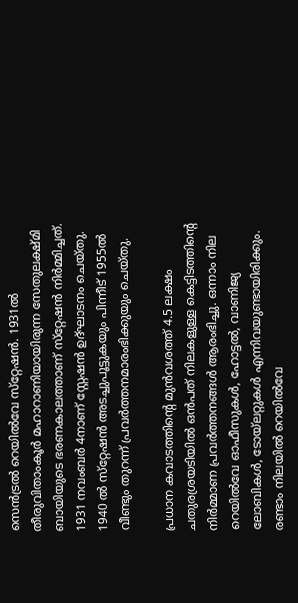സെന്‍ട്രല്‍ റെയില്‍വേ സ്‌റ്റേഷന്‍. 1931ല്‍ തീരുവിതാംകൂര്‍ മഹാറാണിയായിരുന്ന സേതുലക്ഷ്മി ബായിയുടെ ഭരണകാലത്താണ് സ്‌റ്റേഷന്‍ നിര്‍മ്മിച്ചത്. 1931 നവംബര്‍ 4നാണ് സ്റ്റേഷന്‍ ഉദ്ഘാടനം ചെയ്തു. 1940 ല്‍ സ്‌റ്റേഷന്‍ അടച്ചുപൂട്ടുകയും പിന്നീട് 1955ല്‍ വീണ്ടും തുറന്ന് പ്രവര്‍ത്തനമാരംഭിക്കുയും ചെയ്തു.

പ്രധാന കവാടത്തിന്റെ മുന്‍വശത്ത് 4.5 ലക്ഷം ചതുരശ്രയടിയില്‍ ഒന്‍പത് നിലകളുള്ള കെട്ടിടത്തിന്റെ നിര്‍മ്മാണ പ്രവര്‍ത്തനങ്ങള്‍ ആരംഭിച്ചു. ഒന്നാം നില റെയില്‍വേ ഓഫീസുകള്‍, ഹോട്ടല്‍, വാണിജ്യ ലോബികള്‍, ടോയ്‌ലറ്റുകള്‍ എന്നിവയുണ്ടായിരിക്കും. രണ്ടാം നിലയില്‍ റെയില്‍വേ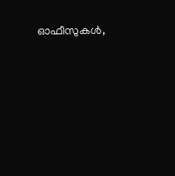ഓഫീസുകള്‍,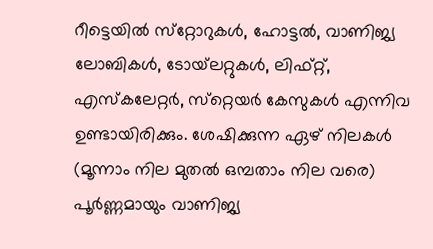റീട്ടെയില്‍ സ്‌റ്റോറുകള്‍, ഹോട്ടല്‍, വാണിജ്യ ലോബികള്‍, ടോയ്‌ലറ്റുകള്‍, ലിഫ്റ്റ്, എസ്‌കലേറ്റര്‍, സ്‌റ്റെയര്‍ കേസുകള്‍ എന്നിവ ഉണ്ടായിരിക്കും. ശേഷിക്കുന്ന ഏഴ് നിലകള്‍ (മൂന്നാം നില മുതല്‍ ഒമ്പതാം നില വരെ) പൂര്‍ണ്ണമായും വാണിജ്യ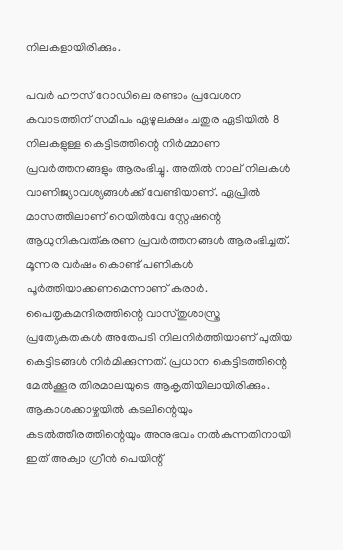നിലകളായിരിക്കും.

പവര്‍ ഹൗസ് റോഡിലെ രണ്ടാം പ്രവേശന കവാടത്തിന് സമീപം ഏഴുലക്ഷം ചതുര ഏടിയില്‍ 8 നിലകളുള്ള കെട്ടിടത്തിന്റെ നിര്‍മ്മാണ പ്രവര്‍ത്തനങ്ങളും ആരംഭിച്ചു. അതില്‍ നാല് നിലകള്‍ വാണിജ്യാവശ്യങ്ങള്‍ക്ക് വേണ്ടിയാണ്. ഏപ്രില്‍ മാസത്തിലാണ് റെയില്‍വേ സ്റ്റേഷന്റെ ആധുനികവത്കരണ പ്രവര്‍ത്തനങ്ങള്‍ ആരംഭിച്ചത്. മൂന്നര വര്‍ഷം കൊണ്ട് പണികള്‍ പൂര്‍ത്തിയാക്കണമെന്നാണ് കരാര്‍. പൈതൃകമന്ദിരത്തിന്റെ വാസ്തുശാസ്ത്ര പ്രത്യേകതകള്‍ അതേപടി നിലനിര്‍ത്തിയാണ് പുതിയ കെട്ടിടങ്ങള്‍ നിര്‍മിക്കുന്നത്. പ്രധാന കെട്ടിടത്തിന്റെ മേല്‍ക്കൂര തിരമാലയുടെ ആകൃതിയിലായിരിക്കും. ആകാശക്കാഴ്ചയില്‍ കടലിന്റെയും കടല്‍ത്തീരത്തിന്റെയും അനുഭവം നല്‍കുന്നതിനായി ഇത് അക്വാ ഗ്രീന്‍ പെയിന്റ്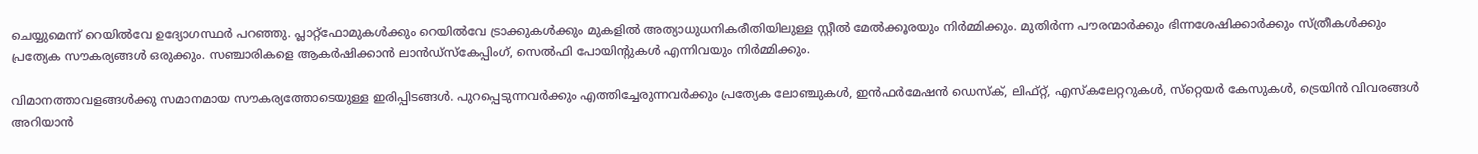ചെയ്യുമെന്ന് റെയില്‍വേ ഉദ്യോഗസ്ഥര്‍ പറഞ്ഞു. പ്ലാറ്റ്‌ഫോമുകള്‍ക്കും റെയില്‍വേ ട്രാക്കുകള്‍ക്കും മുകളില്‍ അത്യാധുധനികരീതിയിലുള്ള സ്റ്റീല്‍ മേല്‍ക്കൂരയും നിര്‍മ്മിക്കും. മുതിര്‍ന്ന പൗരന്മാര്‍ക്കും ഭിന്നശേഷിക്കാര്‍ക്കും സ്ത്രീകള്‍ക്കും പ്രത്യേക സൗകര്യങ്ങള്‍ ഒരുക്കും. സഞ്ചാരികളെ ആകര്‍ഷിക്കാന്‍ ലാന്‍ഡ്‌സ്‌കേപ്പിംഗ്, സെല്‍ഫി പോയിന്റുകള്‍ എന്നിവയും നിര്‍മ്മിക്കും.

വിമാനത്താവളങ്ങള്‍ക്കു സമാനമായ സൗകര്യത്തോടെയുള്ള ഇരിപ്പിടങ്ങള്‍. പുറപ്പെടുന്നവര്‍ക്കും എത്തിച്ചേരുന്നവര്‍ക്കും പ്രത്യേക ലോഞ്ചുകള്‍, ഇന്‍ഫര്‍മേഷന്‍ ഡെസ്‌ക്, ലിഫ്റ്റ്, എസ്‌കലേറ്ററുകള്‍, സ്‌റ്റെയര്‍ കേസുകള്‍, ട്രെയിന്‍ വിവരങ്ങള്‍ അറിയാന്‍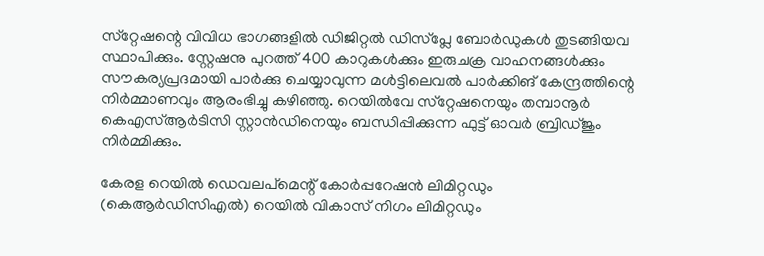സ്‌റ്റേഷന്റെ വിവിധ ഭാഗങ്ങളില്‍ ഡിജിറ്റല്‍ ഡിസ്‌പ്ലേ ബോര്‍ഡുകള്‍ തുടങ്ങിയവ സ്ഥാപിക്കും. സ്റ്റേഷനു പുറത്ത് 400 കാറുകള്‍ക്കും ഇരുചക്ര വാഹനങ്ങള്‍ക്കും സൗകര്യപ്രദമായി പാര്‍ക്കു ചെയ്യാവുന്ന മള്‍ട്ടിലെവല്‍ പാര്‍ക്കിങ് കേന്ദ്രത്തിന്റെ നിര്‍മ്മാണവും ആരംഭിച്ചു കഴിഞ്ഞു. റെയില്‍വേ സ്‌റ്റേഷനെയും തമ്പാനൂര്‍ കെഎസ്ആര്‍ടിസി സ്റ്റാന്‍ഡിനെയും ബന്ധിപ്പിക്കുന്ന ഫുട്ട് ഓവര്‍ ബ്രിഡ്ജും നിര്‍മ്മിക്കും.

കേരള റെയില്‍ ഡെവലപ്‌മെന്റ് കോര്‍പ്പറേഷന്‍ ലിമിറ്റഡും (കെആര്‍ഡിസിഎല്‍) റെയില്‍ വികാസ് നിഗം ലിമിറ്റഡും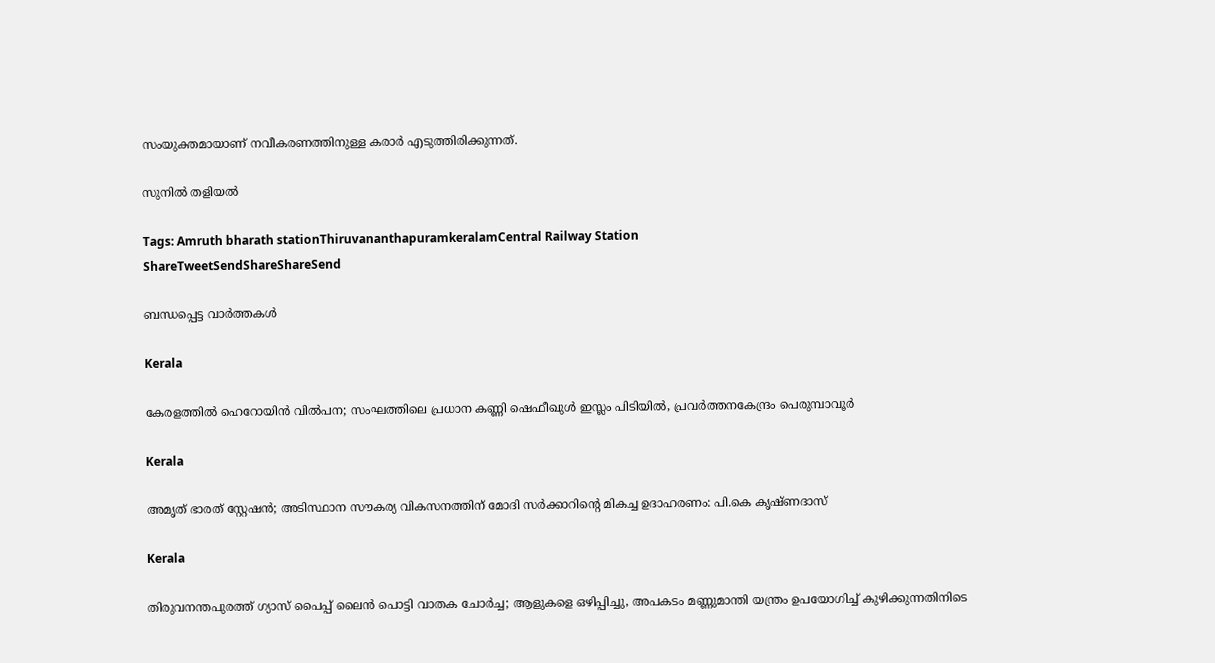സംയുക്തമായാണ് നവീകരണത്തിനുള്ള കരാര്‍ എടുത്തിരിക്കുന്നത്.

സുനില്‍ തളിയല്‍

Tags: Amruth bharath stationThiruvananthapuramkeralamCentral Railway Station
ShareTweetSendShareShareSend

ബന്ധപ്പെട്ട വാര്‍ത്തകള്‍

Kerala

കേരളത്തിൽ ഹെറോയിൻ വിൽപന; സംഘത്തിലെ പ്രധാന കണ്ണി ഷെഫീഖുൾ ഇസ്ലം പിടിയിൽ, പ്രവർത്തനകേന്ദ്രം പെരുമ്പാവൂർ

Kerala

അമൃത് ഭാരത് സ്റ്റേഷൻ; അടിസ്ഥാന സൗകര്യ വികസനത്തിന് മോദി സർക്കാറിന്റെ മികച്ച ഉദാഹരണം: പി.കെ കൃഷ്ണദാസ്

Kerala

തിരുവനന്തപുരത്ത് ഗ്യാസ് പൈപ്പ് ലൈൻ പൊട്ടി വാതക ചോർച്ച; ആളുകളെ ഒഴിപ്പിച്ചു, അപകടം മണ്ണുമാന്തി യന്ത്രം ഉപയോഗിച്ച് കുഴിക്കുന്നതിനിടെ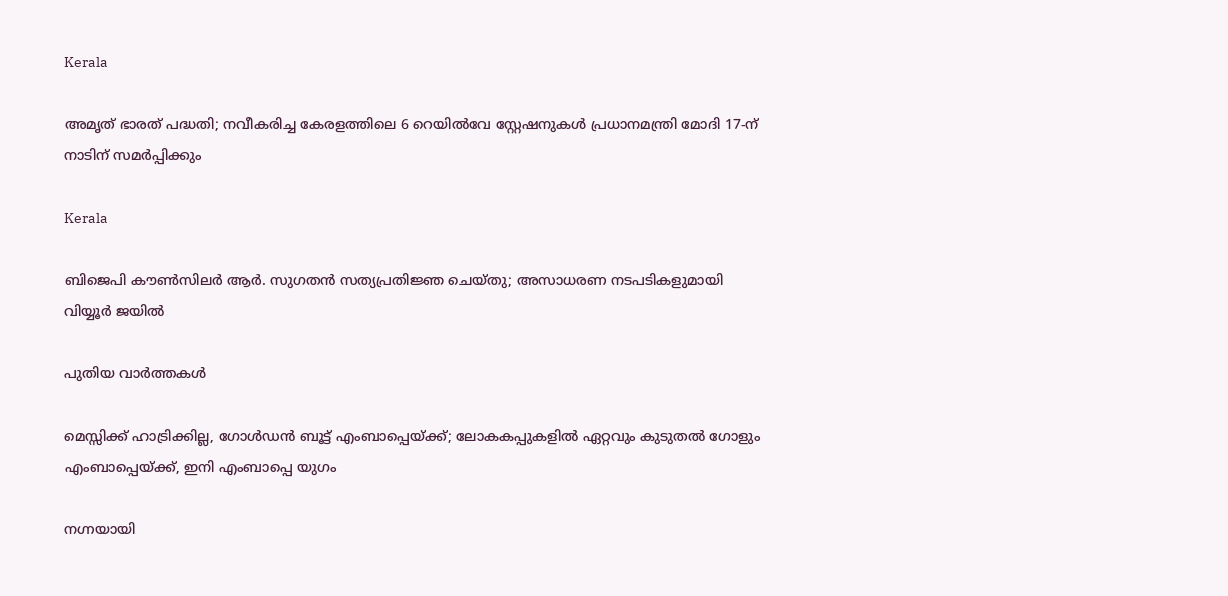Kerala

അമൃത് ഭാരത് പദ്ധതി; നവീകരിച്ച കേരളത്തിലെ 6 റെയിൽവേ സ്റ്റേഷനുകൾ പ്രധാനമന്ത്രി മോദി 17-ന് നാടിന് സമർപ്പിക്കും

Kerala

ബിജെപി കൗൺസിലർ ആർ. സുഗതൻ സത്യപ്രതിജ്ഞ ചെയ്തു; അസാധരണ നടപടികളുമായി വിയ്യൂർ ജയിൽ

പുതിയ വാര്‍ത്തകള്‍

മെസ്സിക്ക് ഹാട്രിക്കില്ല, ഗോള്‍ഡന്‍ ബൂട്ട് എംബാപ്പെയ്‌ക്ക്; ലോകകപ്പുകളില്‍ ഏറ്റവും കുടുതല്‍ ഗോളും എംബാപ്പെയ്‌ക്ക്, ഇനി എംബാപ്പെ യുഗം

നഗ്നയായി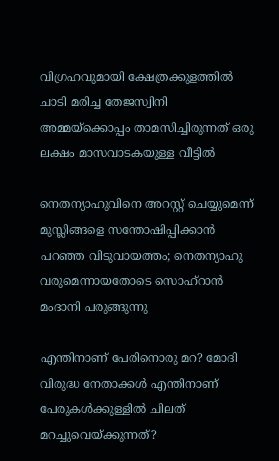വിഗ്രഹവുമായി ക്ഷേത്രക്കുളത്തില്‍ ചാടി മരിച്ച തേജസ്വിനി അമ്മയ്‌ക്കൊപ്പം താമസിച്ചിരുന്നത് ഒരു ലക്ഷം മാസവാടകയുള്ള വീട്ടില്‍

നെതന്യാഹുവിനെ അറസ്റ്റ് ചെയ്യുമെന്ന് മുസ്ലിങ്ങളെ സന്തോഷിപ്പിക്കാന്‍ പറഞ്ഞ വിടുവായത്തം; നെതന്യാഹു വരുമെന്നായതോടെ സൊഹ്റാന്‍ മംദാനി പരുങ്ങുന്നു

എന്തിനാണ് പേരിനൊരു മറ? മോദി വിരുദ്ധ നേതാക്കള്‍ എന്തിനാണ് പേരുകള്‍ക്കുള്ളില്‍ ചിലത് മറച്ചുവെയ്‌ക്കുന്നത്?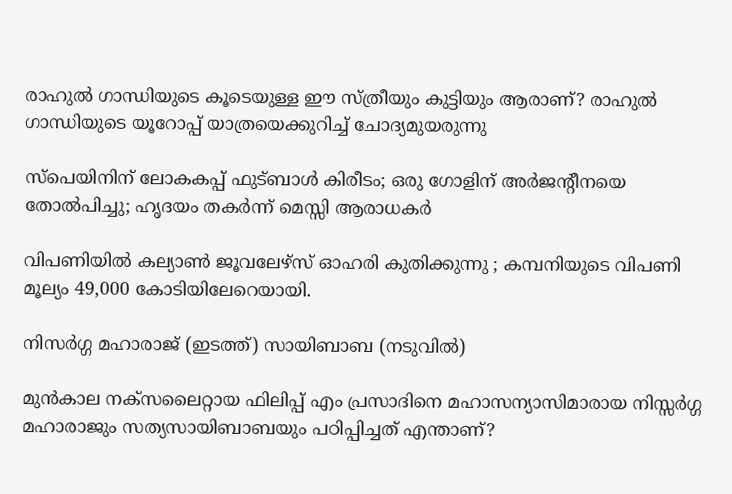രാഹുല്‍ ഗാന്ധിയുടെ കൂടെയുള്ള ഈ സ്ത്രീയും കുട്ടിയും ആരാണ്? രാഹുല്‍ ഗാന്ധിയുടെ യൂറോപ്പ് യാത്രയെക്കുറിച്ച് ചോദ്യമുയരുന്നു

സ്പെയിനിന് ലോകകപ്പ് ഫുട്ബാള്‍ കിരീടം; ഒരു ഗോളിന് അര്‍ജന്‍റീനയെ തോല്‍പിച്ചു; ഹൃദയം തകര്‍ന്ന് മെസ്സി ആരാധകര്‍

വിപണിയില്‍ കല്യാണ്‍ ജൂവലേഴ്സ് ഓഹരി കുതിക്കുന്നു ; കമ്പനിയുടെ വിപണി മൂല്യം 49,000 കോടിയിലേറെയായി.

നിസര്‍ഗ്ഗ മഹാരാജ് (ഇടത്ത്) സായിബാബ (നടുവില്‍)

മുന്‍കാല നക്സലൈറ്റായ ഫിലിപ്പ് എം പ്രസാദിനെ മഹാസന്യാസിമാരായ നിസ്സര്‍ഗ്ഗ മഹാരാജും സത്യസായിബാബയും പഠിപ്പിച്ചത് എന്താണ്?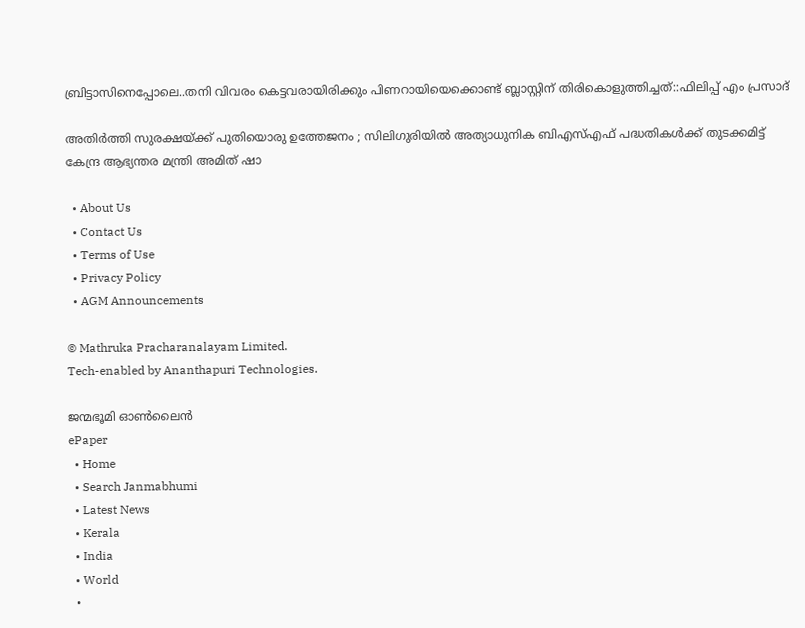ബ്രിട്ടാസിനെപ്പോലെ..തനി വിവരം കെട്ടവരായിരിക്കും പിണറായിയെക്കൊണ്ട് ബ്ലാസ്റ്റിന് തിരികൊളുത്തിച്ചത്::ഫിലിപ്പ് എം പ്രസാദ്

അതിർത്തി സുരക്ഷയ്‌ക്ക് പുതിയൊരു ഉത്തേജനം ; സിലിഗുരിയിൽ അത്യാധുനിക ബിഎസ്എഫ് പദ്ധതികൾക്ക് തുടക്കമിട്ട് കേന്ദ്ര ആഭ്യന്തര മന്ത്രി അമിത് ഷാ

  • About Us
  • Contact Us
  • Terms of Use
  • Privacy Policy
  • AGM Announcements

© Mathruka Pracharanalayam Limited.
Tech-enabled by Ananthapuri Technologies.

ജന്മഭൂമി ഓണ്‍ലൈന്‍
ePaper
  • Home
  • Search Janmabhumi
  • Latest News
  • Kerala
  • India
  • World
  •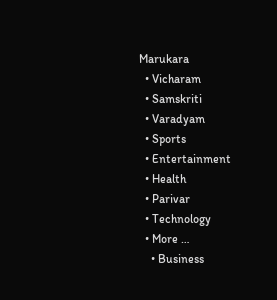Marukara
  • Vicharam
  • Samskriti
  • Varadyam
  • Sports
  • Entertainment
  • Health
  • Parivar
  • Technology
  • More …
    • Business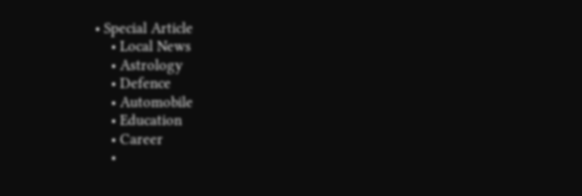• Special Article
    • Local News
    • Astrology
    • Defence
    • Automobile
    • Education
    • Career
    •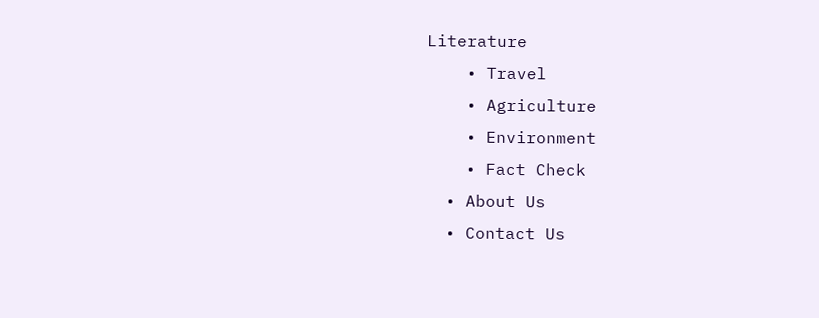Literature
    • Travel
    • Agriculture
    • Environment
    • Fact Check
  • About Us
  • Contact Us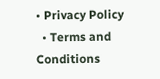• Privacy Policy
  • Terms and Conditions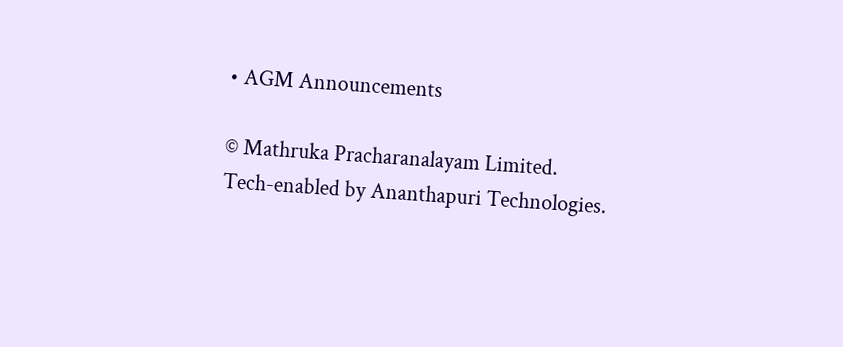• AGM Announcements

© Mathruka Pracharanalayam Limited.
Tech-enabled by Ananthapuri Technologies.